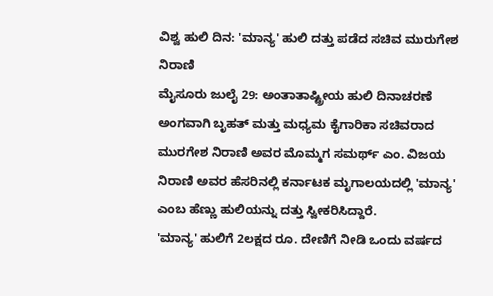ವಿಶ್ವ ಹುಲಿ ದಿನ: 'ಮಾನ್ಯ' ಹುಲಿ ದತ್ತು ಪಡೆದ ಸಚಿವ ಮುರುಗೇಶ ನಿರಾಣಿ
ಮೈಸೂರು ಜುಲೈ 29: ಅಂತಾತಾಷ್ಟ್ರೀಯ ಹುಲಿ ದಿನಾಚರಣೆ ಅಂಗವಾಗಿ ಬೃಹತ್ ಮತ್ತು ಮಧ್ಯಮ ಕೈಗಾರಿಕಾ ಸಚಿವರಾದ ಮುರಗೇಶ ನಿರಾಣಿ ಅವರ ಮೊಮ್ಮಗ ಸಮರ್ಥ್ ಎಂ. ವಿಜಯ ನಿರಾಣಿ ಅವರ ಹೆಸರಿನಲ್ಲಿ ಕರ್ನಾಟಕ ಮೃಗಾಲಯದಲ್ಲಿ 'ಮಾನ್ಯ' ಎಂಬ ಹೆಣ್ಣು ಹುಲಿಯನ್ನು ದತ್ತು ಸ್ವೀಕರಿಸಿದ್ದಾರೆ.
'ಮಾನ್ಯ' ಹುಲಿಗೆ 2ಲಕ್ಷದ ರೂ. ದೇಣಿಗೆ ನೀಡಿ ಒಂದು ವರ್ಷದ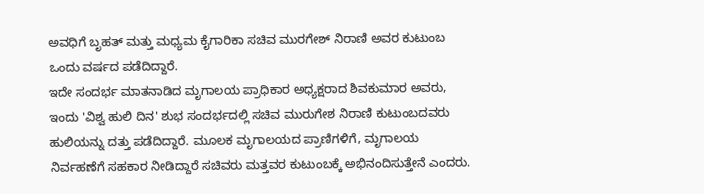ಅವಧಿಗೆ ಬೃಹತ್ ಮತ್ತು ಮಧ್ಯಮ ಕೈಗಾರಿಕಾ ಸಚಿವ ಮುರಗೇಶ್ ನಿರಾಣಿ ಅವರ ಕುಟುಂಬ ಒಂದು ವರ್ಷದ ಪಡೆದಿದ್ದಾರೆ.
ಇದೇ ಸಂದರ್ಭ ಮಾತನಾಡಿದ ಮೃಗಾಲಯ ಪ್ರಾಧಿಕಾರ ಅಧ್ಯಕ್ಷರಾದ ಶಿವಕುಮಾರ ಅವರು, ಇಂದು 'ವಿಶ್ವ ಹುಲಿ ದಿನ' ಶುಭ ಸಂದರ್ಭದಲ್ಲಿ ಸಚಿವ ಮುರುಗೇಶ ನಿರಾಣಿ ಕುಟುಂಬದವರು ಹುಲಿಯನ್ನು ದತ್ತು ಪಡೆದಿದ್ದಾರೆ. ಮೂಲಕ ಮೃಗಾಲಯದ ಪ್ರಾಣಿಗಳಿಗೆ, ಮೃಗಾಲಯ ನಿರ್ವಹಣೆಗೆ ಸಹಕಾರ ನೀಡಿದ್ದಾರೆ ಸಚಿವರು ಮತ್ತವರ ಕುಟುಂಬಕ್ಕೆ ಅಭಿನಂದಿಸುತ್ತೇನೆ ಎಂದರು.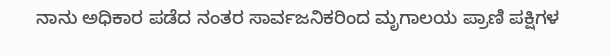ನಾನು ಅಧಿಕಾರ ಪಡೆದ ನಂತರ ಸಾರ್ವಜನಿಕರಿಂದ ಮೃಗಾಲಯ ಪ್ರಾಣಿ ಪಕ್ಷಿಗಳ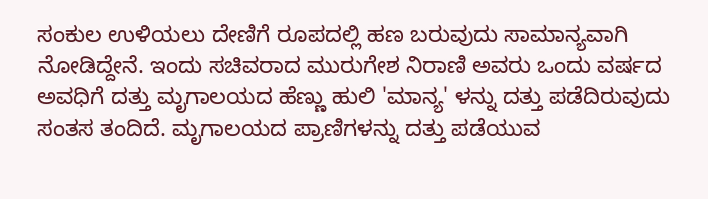ಸಂಕುಲ ಉಳಿಯಲು ದೇಣಿಗೆ ರೂಪದಲ್ಲಿ ಹಣ ಬರುವುದು ಸಾಮಾನ್ಯವಾಗಿ ನೋಡಿದ್ದೇನೆ. ಇಂದು ಸಚಿವರಾದ ಮುರುಗೇಶ ನಿರಾಣಿ ಅವರು ಒಂದು ವರ್ಷದ ಅವಧಿಗೆ ದತ್ತು ಮೃಗಾಲಯದ ಹೆಣ್ಣು ಹುಲಿ 'ಮಾನ್ಯ' ಳನ್ನು ದತ್ತು ಪಡೆದಿರುವುದು ಸಂತಸ ತಂದಿದೆ. ಮೃಗಾಲಯದ ಪ್ರಾಣಿಗಳನ್ನು ದತ್ತು ಪಡೆಯುವ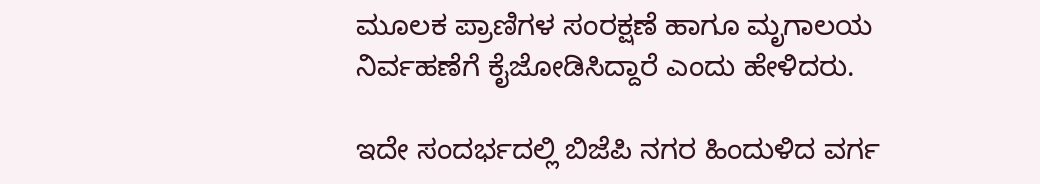ಮೂಲಕ ಪ್ರಾಣಿಗಳ ಸಂರಕ್ಷಣೆ ಹಾಗೂ ಮೃಗಾಲಯ ನಿರ್ವಹಣೆಗೆ ಕೈಜೋಡಿಸಿದ್ದಾರೆ ಎಂದು ಹೇಳಿದರು.

ಇದೇ ಸಂದರ್ಭದಲ್ಲಿ ಬಿಜೆಪಿ ನಗರ ಹಿಂದುಳಿದ ವರ್ಗ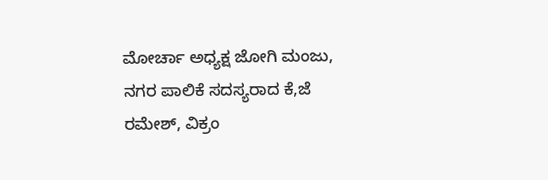ಮೋರ್ಚಾ ಅಧ್ಯಕ್ಷ ಜೋಗಿ ಮಂಜು, ನಗರ ಪಾಲಿಕೆ ಸದಸ್ಯರಾದ ಕೆ,ಜೆ ರಮೇಶ್, ವಿಕ್ರಂ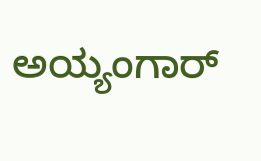ಅಯ್ಯಂಗಾರ್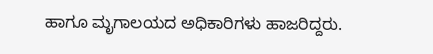ಹಾಗೂ ಮೃಗಾಲಯದ ಅಧಿಕಾರಿಗಳು ಹಾಜರಿದ್ದರು.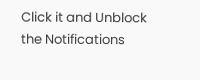Click it and Unblock the Notifications